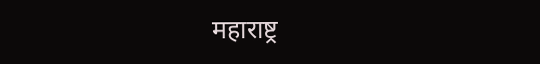महाराष्ट्र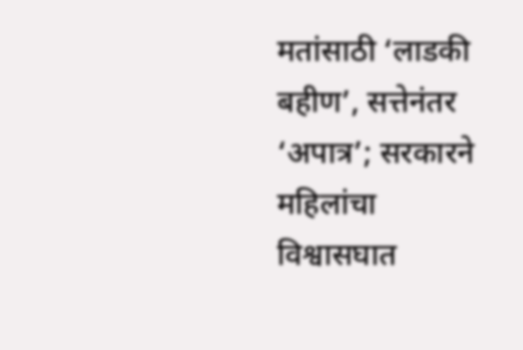मतांसाठी ‘लाडकी बहीण’, सत्तेनंतर ‘अपात्र’; सरकारने महिलांचा विश्वासघात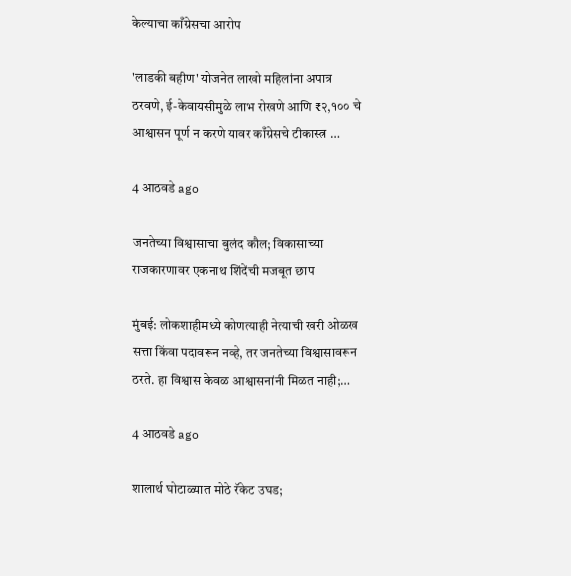केल्याचा काँग्रेसचा आरोप

'लाडकी बहीण' योजनेत लाखो महिलांना अपात्र ठरवणे, ई-केवायसीमुळे लाभ रोखणे आणि ₹२,१०० चे आश्वासन पूर्ण न करणे यावर काँग्रेसचे टीकास्त्र …

4 आठवडे ago

जनतेच्या विश्वासाचा बुलंद कौल; विकासाच्या राजकारणावर एकनाथ शिंदेंची मजबूत छाप

मुंबई: लोकशाहीमध्ये कोणत्याही नेत्याची खरी ओळख सत्ता किंवा पदावरून नव्हे, तर जनतेच्या विश्वासावरून ठरते. हा विश्वास केवळ आश्वासनांनी मिळत नाही;…

4 आठवडे ago

शालार्थ घोटाळ्यात मोठे रॅकेट उघड;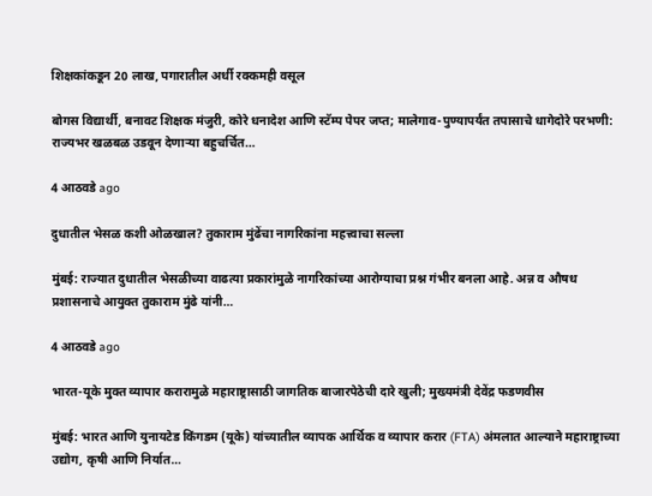शिक्षकांकडून 20 लाख, पगारातील अर्धी रक्कमही वसूल

बोगस विद्यार्थी, बनावट शिक्षक मंजुरी, कोरे धनादेश आणि स्टॅम्प पेपर जप्त; मालेगाव-पुण्यापर्यंत तपासाचे धागेदोरे परभणी: राज्यभर खळबळ उडवून देणाऱ्या बहुचर्चित…

4 आठवडे ago

दुधातील भेसळ कशी ओळखाल? तुकाराम मुंढेंचा नागरिकांना महत्त्वाचा सल्ला

मुंबई: राज्यात दुधातील भेसळीच्या वाढत्या प्रकारांमुळे नागरिकांच्या आरोग्याचा प्रश्न गंभीर बनला आहे. अन्न व औषध प्रशासनाचे आयुक्त तुकाराम मुंढे यांनी…

4 आठवडे ago

भारत-यूके मुक्त व्यापार करारामुळे महाराष्ट्रासाठी जागतिक बाजारपेठेची दारे खुली; मुख्यमंत्री देवेंद्र फडणवीस

मुंबई: भारत आणि युनायटेड किंगडम (यूके) यांच्यातील व्यापक आर्थिक व व्यापार करार (FTA) अंमलात आल्याने महाराष्ट्राच्या उद्योग, कृषी आणि निर्यात…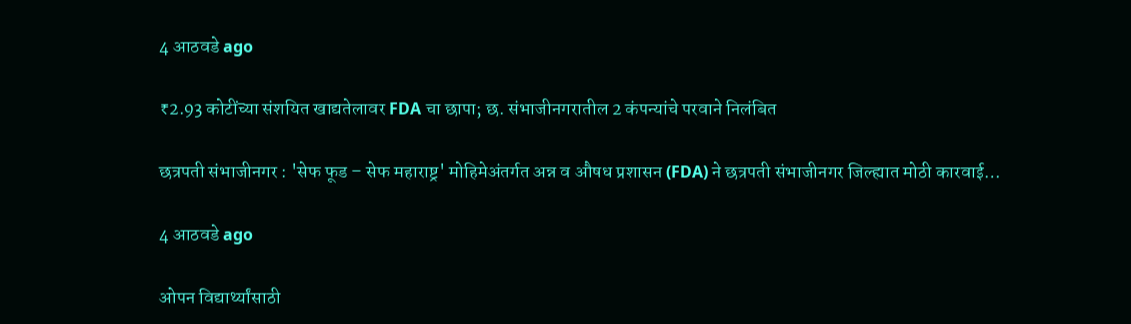4 आठवडे ago

₹2.93 कोटींच्या संशयित खाद्यतेलावर FDA चा छापा; छ. संभाजीनगरातील 2 कंपन्यांचे परवाने निलंबित

छत्रपती संभाजीनगर : 'सेफ फूड – सेफ महाराष्ट्र' मोहिमेअंतर्गत अन्न व औषध प्रशासन (FDA) ने छत्रपती संभाजीनगर जिल्ह्यात मोठी कारवाई…

4 आठवडे ago

ओपन विद्यार्थ्यांसाठी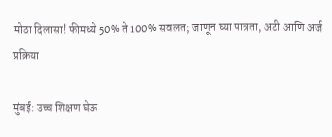मोठा दिलासा! फीमध्ये 50% ते 100% सवलत; जाणून घ्या पात्रता, अटी आणि अर्ज प्रक्रिया

मुंबई: उच्च शिक्षण घेऊ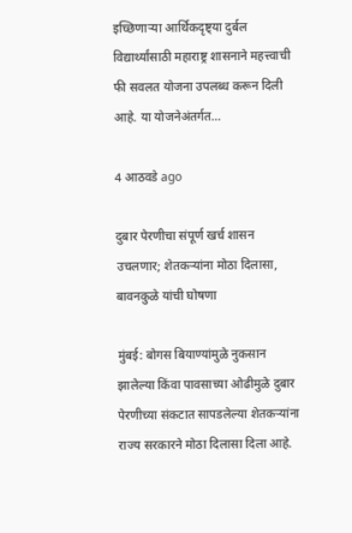इच्छिणाऱ्या आर्थिकदृष्ट्या दुर्बल विद्यार्थ्यांसाठी महाराष्ट्र शासनाने महत्त्वाची फी सवलत योजना उपलब्ध करून दिली आहे. या योजनेअंतर्गत…

4 आठवडे ago

दुबार पेरणीचा संपूर्ण खर्च शासन उचलणार; शेतकऱ्यांना मोठा दिलासा, बावनकुळे यांची घोषणा

मुंबई: बोगस बियाण्यांमुळे नुकसान झालेल्या किंवा पावसाच्या ओढीमुळे दुबार पेरणीच्या संकटात सापडलेल्या शेतकऱ्यांना राज्य सरकारने मोठा दिलासा दिला आहे.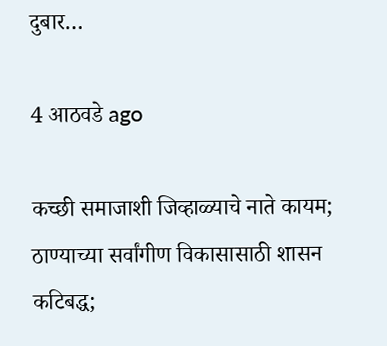दुबार…

4 आठवडे ago

कच्छी समाजाशी जिव्हाळ्याचे नाते कायम; ठाण्याच्या सर्वांगीण विकासासाठी शासन कटिबद्ध;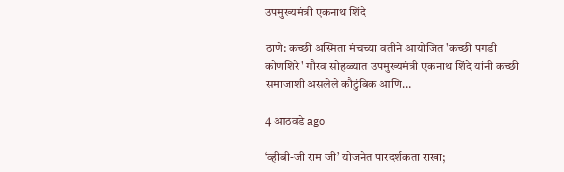उपमुख्यमंत्री एकनाथ शिंदे

ठाणे: कच्छी अस्मिता मंचच्या वतीने आयोजित 'कच्छी पगडी कोणशिरे' गौरव सोहळ्यात उपमुख्यमंत्री एकनाथ शिंदे यांनी कच्छी समाजाशी असलेले कौटुंबिक आणि…

4 आठवडे ago

‘व्हीबी-जी राम जी’ योजनेत पारदर्शकता राखा;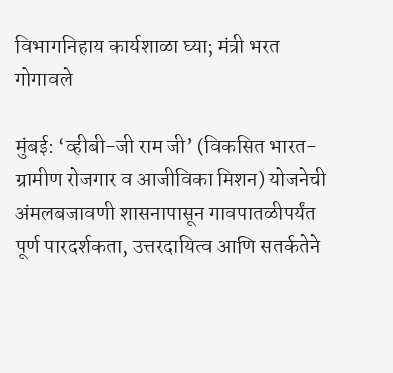विभागनिहाय कार्यशाळा घ्या; मंत्री भरत गोगावले

मुंबई: ‘व्हीबी-जी राम जी’ (विकसित भारत-ग्रामीण रोजगार व आजीविका मिशन) योजनेची अंमलबजावणी शासनापासून गावपातळीपर्यंत पूर्ण पारदर्शकता, उत्तरदायित्व आणि सतर्कतेने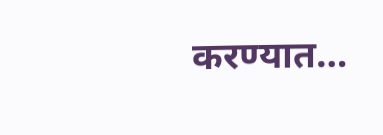करण्यात…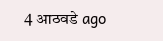4 आठवडे ago